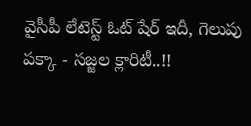వైసీపీ లేటెస్ట్ ఓట్ షేర్ ఇదీ, గెలుపు పక్కా - సజ్జల క్లారిటీ..!!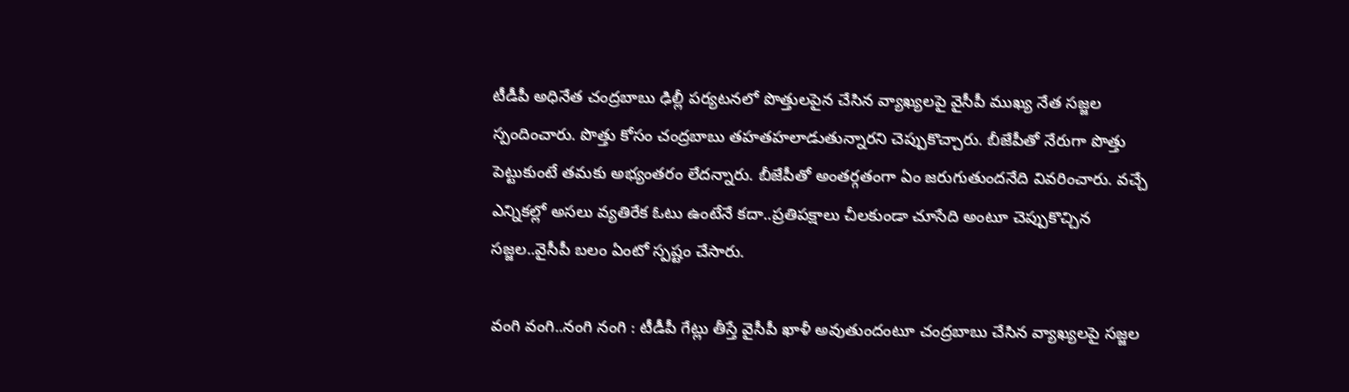టీడీపీ అధినేత చంద్రబాబు ఢిల్లీ పర్యటనలో పొత్తులపైన చేసిన వ్యాఖ్యలపై వైసీపీ ముఖ్య నేత సజ్జల స్పందించారు. పొత్తు కోసం చంద్రబాబు తహతహలాడుతున్నారని చెప్పుకొచ్చారు. బీజేపీతో నేరుగా పొత్తు పెట్టుకుంటే తమకు అభ్యంతరం లేదన్నారు. బీజేపీతో అంతర్గతంగా ఏం జరుగుతుందనేది వివరించారు. వచ్చే ఎన్నికల్లో అసలు వ్యతిరేక ఓటు ఉంటేనే కదా..ప్రతిపక్షాలు చీలకుండా చూసేది అంటూ చెప్పుకొచ్చిన సజ్జల..వైసీపీ బలం ఏంటో స్పష్టం చేసారు.

వంగి వంగి..నంగి నంగి : టీడీపీ గేట్లు తీస్తే వైసీపీ ఖాళీ అవుతుందంటూ చంద్రబాబు చేసిన వ్యాఖ్యలపై సజ్జల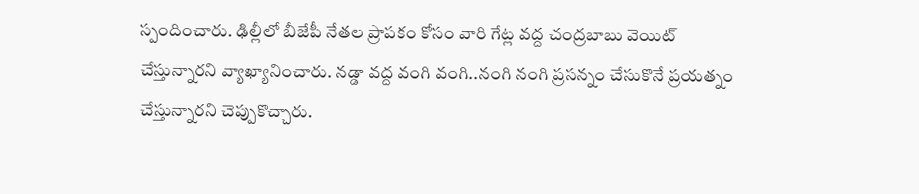స్పందించారు. ఢిల్లీలో బీజేపీ నేతల ప్రాపకం కోసం వారి గేట్ల వద్ద చంద్రబాబు వెయిట్ చేస్తున్నారని వ్యాఖ్యానించారు. నడ్డా వద్ద వంగి వంగి..నంగి నంగి ప్రసన్నం చేసుకొనే ప్రయత్నం చేస్తున్నారని చెప్పుకొచ్చారు.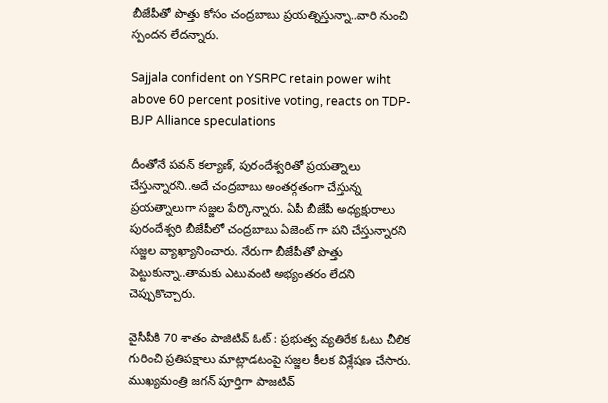బీజేపీతో పొత్తు కోసం చంద్రబాబు ప్రయత్నిస్తున్నా..వారి నుంచి స్పందన లేదన్నారు.

Sajjala confident on YSRPC retain power wiht above 60 percent positive voting, reacts on TDP-BJP Alliance speculations

దీంతోనే పవన్ కల్యాణ్, పురందేశ్వరితో ప్రయత్నాలు చేస్తున్నారని..అదే చంద్రబాబు అంతర్గతంగా చేస్తున్న ప్రయత్నాలుగా సజ్జల పేర్కొన్నారు. ఏపీ బీజేపీ అధ్యక్షురాలు పురందేశ్వరి బీజేపీలో చంద్రబాబు ఏజెంట్ గా పని చేస్తున్నారని సజ్జల వ్యాఖ్యానించారు. నేరుగా బీజేపీతో పొత్తు పెట్టుకున్నా..తామకు ఎటువంటి అభ్యంతరం లేదని చెప్పుకొచ్చారు.

వైసీపీకి 70 శాతం పాజిటివ్ ఓట్ : ప్రభుత్వ వ్యతిరేక ఓటు చీలిక గురించి ప్రతిపక్షాలు మాట్లాడటంపై సజ్జల కీలక విశ్లేషణ చేసారు. ముఖ్యమంత్రి జగన్ పూర్తిగా పాజటివ్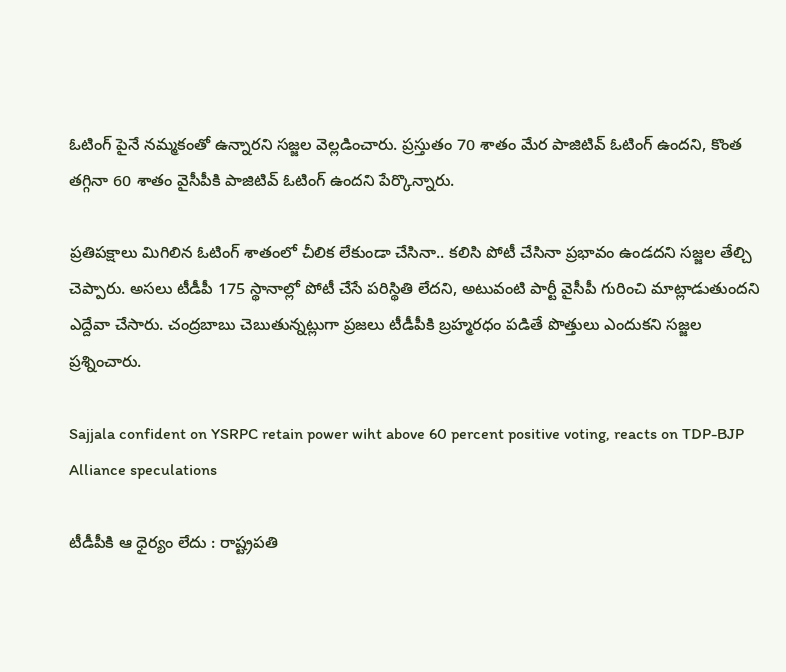ఓటింగ్ పైనే నమ్మకంతో ఉన్నారని సజ్జల వెల్లడించారు. ప్రస్తుతం 70 శాతం మేర పాజిటివ్ ఓటింగ్ ఉందని, కొంత తగ్గినా 60 శాతం వైసీపీకి పాజిటివ్ ఓటింగ్ ఉందని పేర్కొన్నారు.

ప్రతిపక్షాలు మిగిలిన ఓటింగ్ శాతంలో చీలిక లేకుండా చేసినా.. కలిసి పోటీ చేసినా ప్రభావం ఉండదని సజ్జల తేల్చి చెప్పారు. అసలు టీడీపీ 175 స్థానాల్లో పోటీ చేసే పరిస్థితి లేదని, అటువంటి పార్టీ వైసీపీ గురించి మాట్లాడుతుందని ఎద్దేవా చేసారు. చంద్రబాబు చెబుతున్నట్లుగా ప్రజలు టీడీపీకి బ్రహ్మరధం పడితే పొత్తులు ఎందుకని సజ్జల ప్రశ్నించారు.

Sajjala confident on YSRPC retain power wiht above 60 percent positive voting, reacts on TDP-BJP Alliance speculations

టీడీపీకి ఆ ధైర్యం లేదు : రాష్ట్రపతి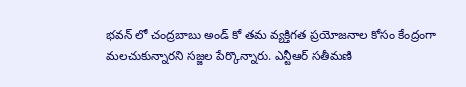భవన్ లో చంద్రబాబు అండ్ కో తమ వ్యక్తిగత ప్రయోజనాల కోసం కేంద్రంగా మలచుకున్నారని సజ్జల పేర్కొన్నారు. ఎన్టీఆర్ సతీమణి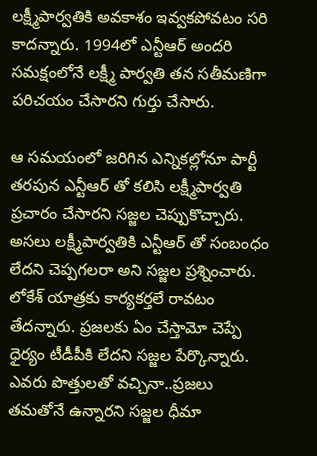లక్ష్మీపార్వతికి అవకాశం ఇవ్వకపోవటం సరి కాదన్నారు. 1994లో ఎన్టీఆర్ అందరి సమక్షంలోనే లక్ష్మీ పార్వతి తన సతీమణిగా పరిచయం చేసారని గుర్తు చేసారు.

ఆ సమయంలో జరిగిన ఎన్నికల్లోనూ పార్టీ తరపున ఎన్టీఆర్ తో కలిసి లక్ష్మీపార్వతి ప్రచారం చేసారని సజ్జల చెప్పుకొచ్చారు. అసలు లక్ష్మీపార్వతికి ఎన్టీఆర్ తో సంబంధం లేదని చెప్పగలరా అని సజ్జల ప్రశ్నించారు. లోకేశ్ యాత్రకు కార్యకర్తలే రావటం తేదన్నారు. ప్రజలకు ఏం చేస్తామో చెప్పే ధైర్యం టీడీపీకి లేదని సజ్జల పేర్కొన్నారు. ఎవరు పొత్తులతో వచ్చినా..ప్రజలు తమతోనే ఉన్నారని సజ్జల ధీమా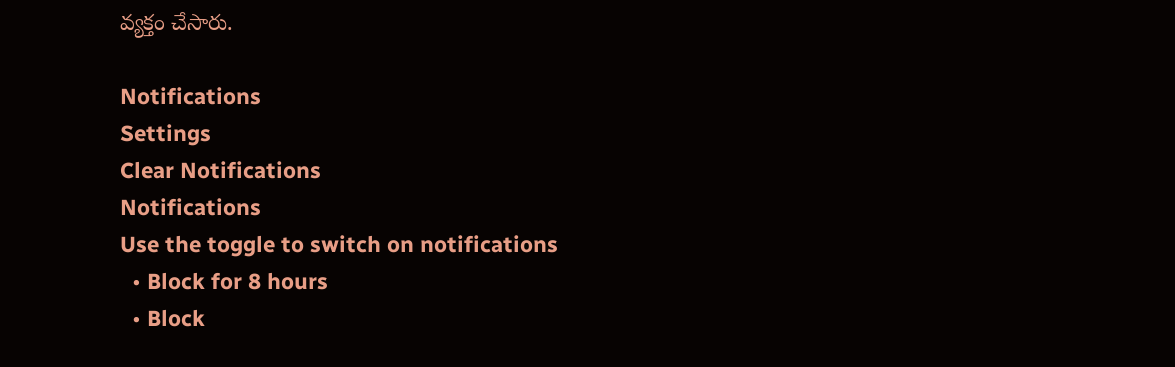వ్యక్తం చేసారు.

Notifications
Settings
Clear Notifications
Notifications
Use the toggle to switch on notifications
  • Block for 8 hours
  • Block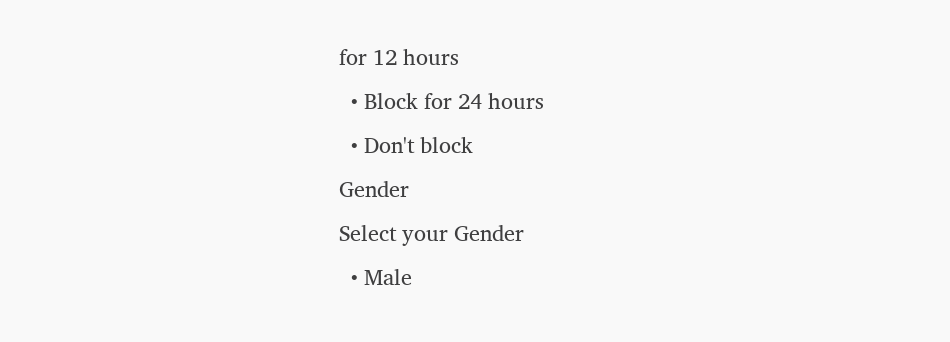for 12 hours
  • Block for 24 hours
  • Don't block
Gender
Select your Gender
  • Male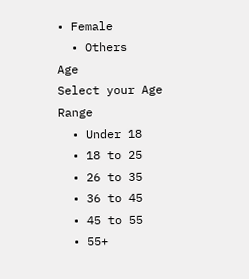• Female
  • Others
Age
Select your Age Range
  • Under 18
  • 18 to 25
  • 26 to 35
  • 36 to 45
  • 45 to 55
  • 55+